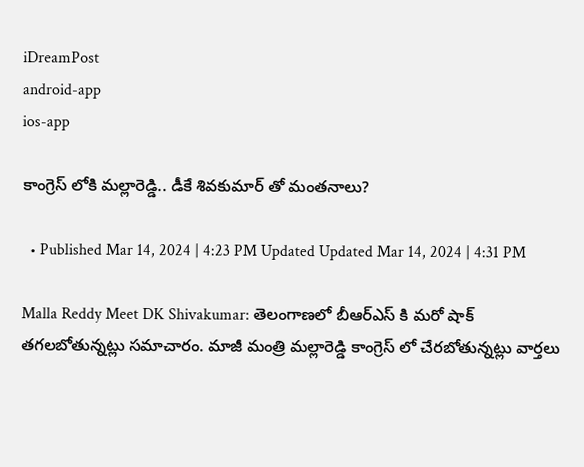iDreamPost
android-app
ios-app

కాంగ్రెస్ లోకి మల్లారెడ్డి.. డీకే శివకుమార్ తో మంతనాలు?

  • Published Mar 14, 2024 | 4:23 PM Updated Updated Mar 14, 2024 | 4:31 PM

Malla Reddy Meet DK Shivakumar: తెలంగాణలో బీఆర్ఎస్ కి మరో షాక్ తగలబోతున్నట్లు సమాచారం. మాజీ మంత్రి మల్లారెడ్డి కాంగ్రెస్ లో చేరబోతున్నట్లు వార్తలు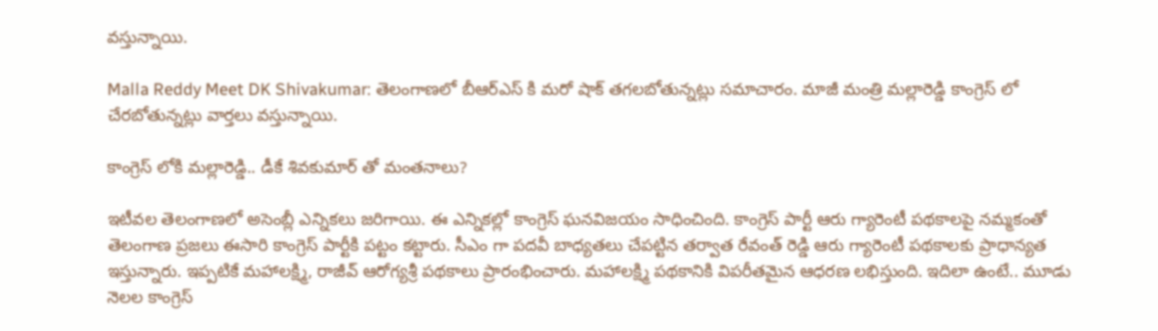వస్తున్నాయి.

Malla Reddy Meet DK Shivakumar: తెలంగాణలో బీఆర్ఎస్ కి మరో షాక్ తగలబోతున్నట్లు సమాచారం. మాజీ మంత్రి మల్లారెడ్డి కాంగ్రెస్ లో చేరబోతున్నట్లు వార్తలు వస్తున్నాయి.

కాంగ్రెస్ లోకి మల్లారెడ్డి.. డీకే శివకుమార్ తో మంతనాలు?

ఇటీవల తెలంగాణలో అసెంబ్లీ ఎన్నికలు జరిగాయి. ఈ ఎన్నికల్లో కాంగ్రెస్ ఘనవిజయం సాధించింది. కాంగ్రెస్ పార్టీ ఆరు గ్యారెంటీ పథకాలపై నమ్మకంతో తెలంగాణ ప్రజలు ఈసారి కాంగ్రెస్ పార్టీకి పట్టం కట్టారు. సీఎం గా పదవీ బాధ్యతలు చేపట్టిన తర్వాత రేవంత్ రెడ్డి ఆరు గ్యారెంటీ పథకాలకు ప్రాధాన్యత ఇస్తున్నారు. ఇప్పటికే మహాలక్ష్మి, రాజీవ్ ఆరోగ్యశ్రీ పథకాలు ప్రారంభించారు. మహాలక్ష్మి పథకానికి విపరీతమైన ఆధరణ లభిస్తుంది. ఇదిలా ఉంటే.. మూడు నెలల కాంగ్రెస్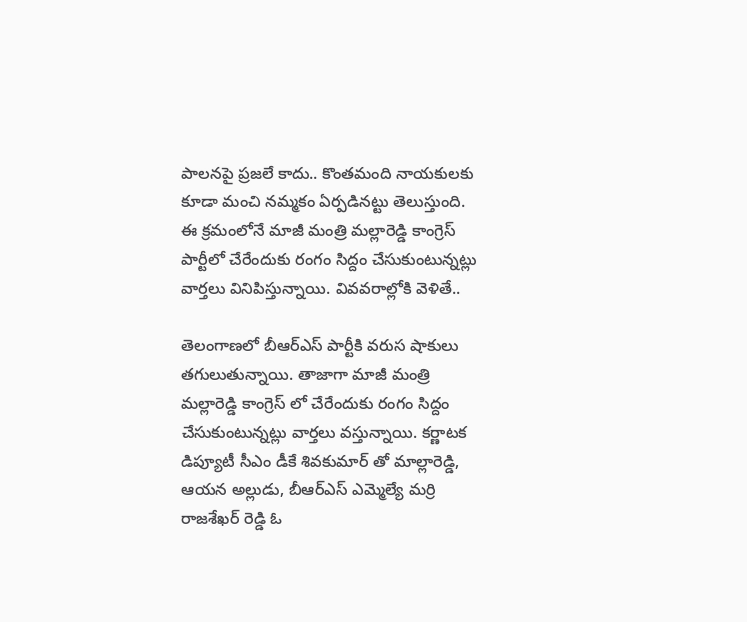పాలనపై ప్రజలే కాదు.. కొంతమంది నాయకులకు కూడా మంచి నమ్మకం ఏర్పడినట్టు తెలుస్తుంది. ఈ క్రమంలోనే మాజీ మంత్రి మల్లారెడ్డి కాంగ్రెస్ పార్టీలో చేరేందుకు రంగం సిద్దం చేసుకుంటున్నట్లు వార్తలు వినిపిస్తున్నాయి. వివవరాల్లోకి వెళితే..

తెలంగాణలో బీఆర్ఎస్ పార్టీకి వరుస షాకులు తగులుతున్నాయి. తాజాగా మాజీ మంత్రి మల్లారెడ్డి కాంగ్రెస్ లో చేరేందుకు రంగం సిద్దం చేసుకుంటున్నట్లు వార్తలు వస్తున్నాయి. కర్ణాటక డిప్యూటీ సీఎం డీకే శివకుమార్ తో మాల్లారెడ్డి, ఆయన అల్లుడు, బీఆర్ఎస్ ఎమ్మెల్యే మర్రి రాజశేఖర్ రెడ్డి ఓ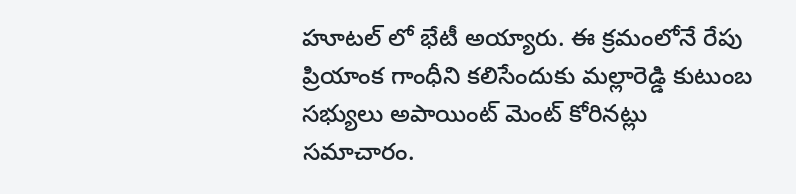హూటల్ లో భేటీ అయ్యారు. ఈ క్రమంలోనే రేపు ప్రియాంక గాంధీని కలిసేందుకు మల్లారెడ్డి కుటుంబ సభ్యులు అపాయింట్ మెంట్ కోరినట్లు సమాచారం.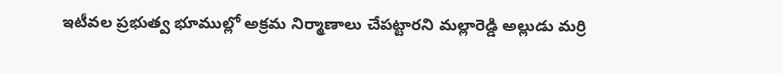ఇటీవల ప్రభుత్వ భూముల్లో అక్రమ నిర్మాణాలు చేపట్టారని మల్లారెడ్డి అల్లుడు మర్రి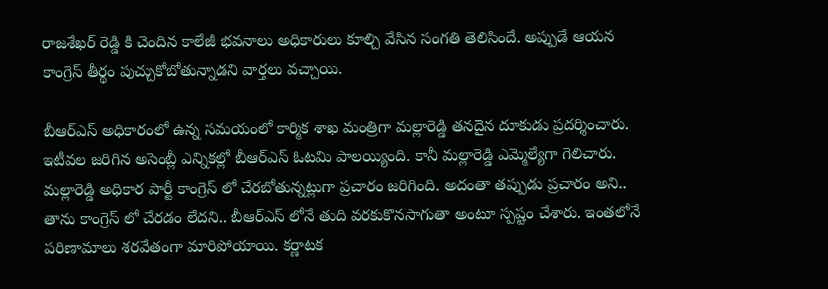రాజశేఖర్ రెడ్డి కి చెందిన కాలేజీ భవనాలు అధికారులు కూల్చి వేసిన సంగతి తెలిసిందే. అప్పుడే ఆయన కాంగ్రెస్ తీర్థం పుచ్చుకోబోతున్నాడని వార్తలు వచ్చాయి.

బీఆర్ఎస్ అధికారంలో ఉన్న సమయంలో కార్మిక శాఖ మంత్రిగా మల్లారెడ్డి తనదైన దూకుడు ప్రదర్శించారు. ఇటీవల జరిగిన అసెంబ్లీ ఎన్నికల్లో బీఆర్ఎస్ ఓటమి పాలయ్యింది. కానీ మల్లారెడ్డి ఎమ్మెల్యేగా గెలిచారు. మల్లారెడ్డి అధికార పార్టీ కాంగ్రెస్ లో చేరబోతున్నట్లుగా ప్రచారం జరిగింది. అదంతా తప్పుడు ప్రచారం అని.. తాను కాంగ్రెస్ లో చేరడం లేదని.. బీఆర్ఎస్ లోనే తుది వరకుకొనసాగుతా అంటూ స్పష్టం చేశారు. ఇంతలోనే పరిణామాలు శరవేతంగా మారిపోయాయి. కర్ణాటక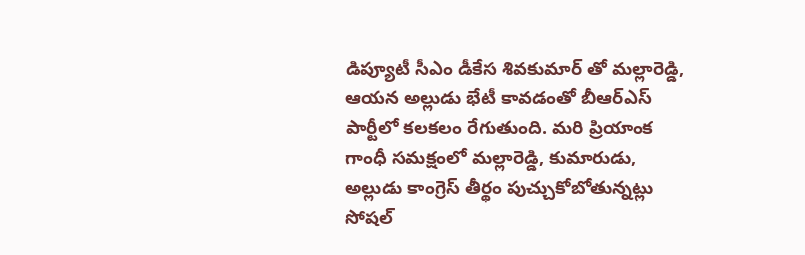డిప్యూటీ సీఎం డీకేస శివకుమార్ తో మల్లారెడ్డి, ఆయన అల్లుడు భేటీ కావడంతో బీఆర్ఎస్ పార్టీలో కలకలం రేగుతుంది. మరి ప్రియాంక గాంధీ సమక్షంలో మల్లారెడ్డి, కుమారుడు, అల్లుడు కాంగ్రెస్ తీర్థం పుచ్చుకోబోతున్నట్లు సోషల్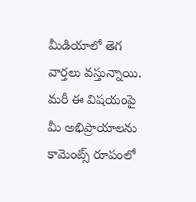మీడియాలో తెగ వార్తలు వస్తున్నాయి. మరీ ఈ విషయంపై మీ అభిప్రాయాలను కామెంట్స్ రూపంలో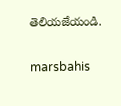తెలియజేయండి.

marsbahis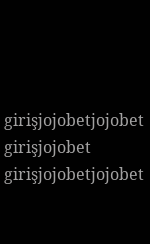girişjojobetjojobet girişjojobet girişjojobetjojobet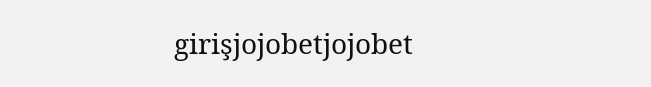girişjojobetjojobet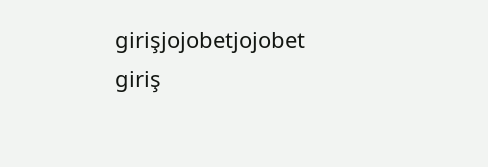girişjojobetjojobet giriş